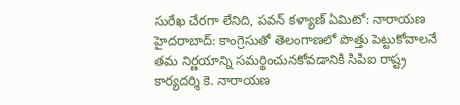సురేఖ చేరగా లేనిది, పవన్ కళ్యాణ్ ఏమిటో: నారాయణ
హైదరాబాద్: కాంగ్రెసుతో తెలంగాణలో పొత్తు పెట్టుకోవాలనే తమ నిర్ణయాన్ని సమర్థించునకోవడానికి సిపిఐ రాష్ట్ర కార్యదర్శి కె. నారాయణ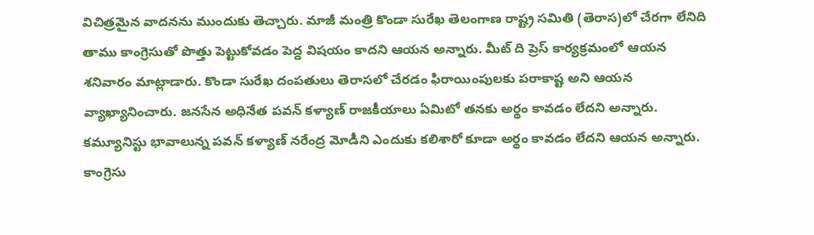విచిత్రమైన వాదనను ముందుకు తెచ్చారు. మాజీ మంత్రి కొండా సురేఖ తెలంగాణ రాష్ట్ర సమితి (తెరాస)లో చేరగా లేనిది తాము కాంగ్రెసుతో పొత్తు పెట్టుకోవడం పెద్ద విషయం కాదని ఆయన అన్నారు. మీట్ ది ప్రెస్ కార్యక్రమంలో ఆయన శనివారం మాట్లాడారు. కొండా సురేఖ దంపతులు తెరాసలో చేరడం ఫిరాయింపులకు పరాకాష్ట అని ఆయన వ్యాఖ్యానించారు. జనసేన అధినేత పవన్ కళ్యాణ్ రాజకీయాలు ఏమిటో తనకు అర్థం కావడం లేదని అన్నారు. కమ్యూనిస్టు భావాలున్న పవన్ కళ్యాణ్ నరేంద్ర మోడీని ఎందుకు కలిశారో కూడా అర్థం కావడం లేదని ఆయన అన్నారు.
కాంగ్రెసు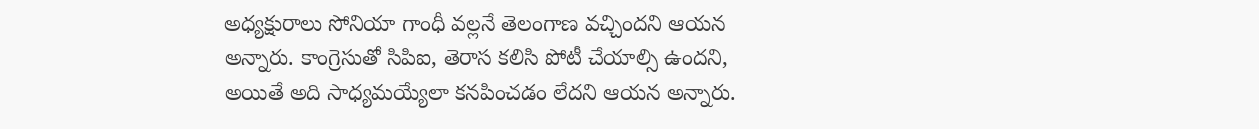అధ్యక్షురాలు సోనియా గాంధీ వల్లనే తెలంగాణ వచ్చిందని ఆయన అన్నారు. కాంగ్రెసుతో సిపిఐ, తెరాస కలిసి పోటీ చేయాల్సి ఉందని, అయితే అది సాధ్యమయ్యేలా కనపించడం లేదని ఆయన అన్నారు.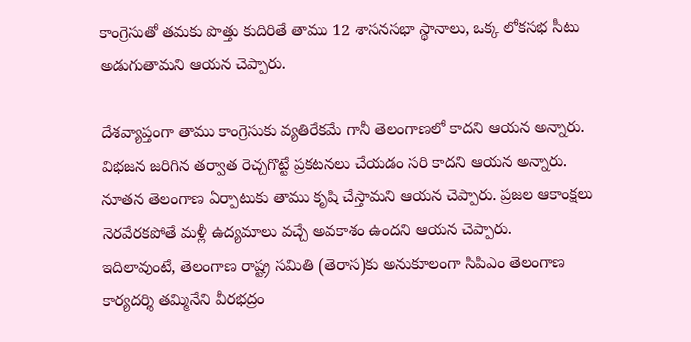కాంగ్రెసుతో తమకు పొత్తు కుదిరితే తాము 12 శాసనసభా స్థానాలు, ఒక్క లోకసభ సీటు అడుగుతామని ఆయన చెప్పారు.

దేశవ్యాప్తంగా తాము కాంగ్రెసుకు వ్యతిరేకమే గానీ తెలంగాణలో కాదని ఆయన అన్నారు. విభజన జరిగిన తర్వాత రెచ్చగొట్టే ప్రకటనలు చేయడం సరి కాదని ఆయన అన్నారు. నూతన తెలంగాణ ఏర్పాటుకు తాము కృషి చేస్తామని ఆయన చెప్పారు. ప్రజల ఆకాంక్షలు నెరవేరకపోతే మళ్లీ ఉద్యమాలు వచ్చే అవకాశం ఉందని ఆయన చెప్పారు.
ఇదిలావుంటే, తెలంగాణ రాష్ట్ర సమితి (తెరాస)కు అనుకూలంగా సిపిఎం తెలంగాణ కార్యదర్శి తమ్మినేని వీరభద్రం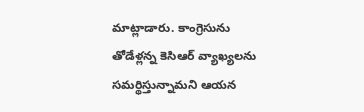మాట్లాడారు. కాంగ్రెసును తోడేళ్లన్న కెసిఆర్ వ్యాఖ్యలను సమర్థిస్తున్నామని ఆయన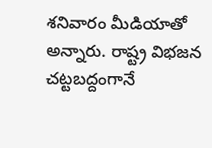శనివారం మీడియాతో అన్నారు. రాష్ట్ర విభజన చట్టబద్దంగానే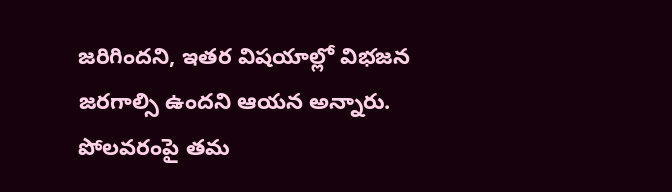జరిగిందని, ఇతర విషయాల్లో విభజన జరగాల్సి ఉందని ఆయన అన్నారు. పోలవరంపై తమ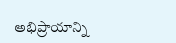అభిప్రాయాన్ని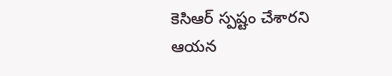కెసిఆర్ స్పష్టం చేశారని ఆయన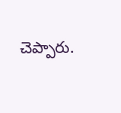చెప్పారు.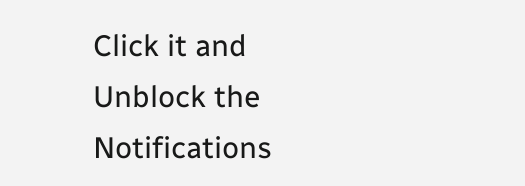Click it and Unblock the Notifications